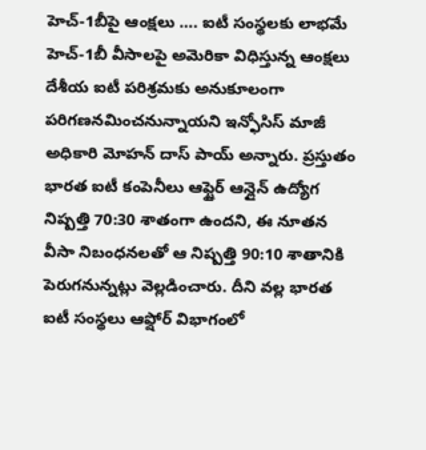హెచ్-1బీపై ఆంక్షలు …. ఐటీ సంస్థలకు లాభమే
హెచ్-1బీ వీసాలపై అమెరికా విధిస్తున్న ఆంక్షలు దేశీయ ఐటీ పరిశ్రమకు అనుకూలంగా పరిగణనమించనున్నాయని ఇన్ఫోసిస్ మాజీ అధికారి మోహన్ దాస్ పాయ్ అన్నారు. ప్రస్తుతం భారత ఐటీ కంపెనీలు ఆఫ్షైర్ ఆన్లైన్ ఉద్యోగ నిష్పత్తి 70:30 శాతంగా ఉందని, ఈ నూతన వీసా నిబంధనలతో ఆ నిష్పత్తి 90:10 శాతానికి పెరుగనున్నట్లు వెల్లడించారు. దీని వల్ల భారత ఐటీ సంస్థలు ఆఫ్షోర్ విభాగంలో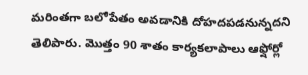మరింతగా బలోపేతం అవడానికి దోహదపడనున్నదని తెలిపారు. మొత్తం 90 శాతం కార్యకలాపాలు ఆఫ్షోర్లో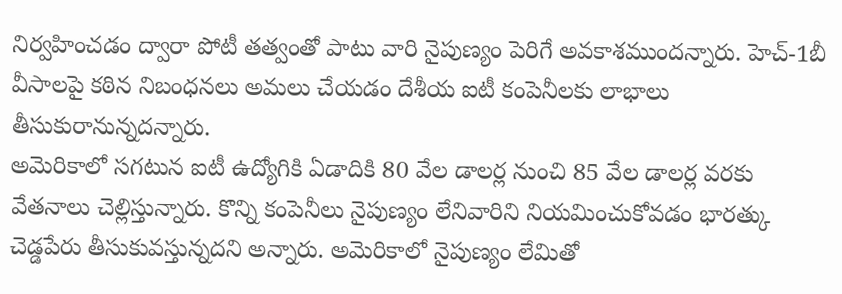నిర్వహించడం ద్వారా పోటీ తత్వంతో పాటు వారి నైపుణ్యం పెరిగే అవకాశముందన్నారు. హెచ్-1బీ వీసాలపై కఠిన నిబంధనలు అమలు చేయడం దేశీయ ఐటీ కంపెనీలకు లాభాలు తీసుకురానున్నదన్నారు.
అమెరికాలో సగటున ఐటీ ఉద్యోగికి ఏడాదికి 80 వేల డాలర్ల నుంచి 85 వేల డాలర్ల వరకు వేతనాలు చెల్లిస్తున్నారు. కొన్ని కంపెనీలు నైపుణ్యం లేనివారిని నియమించుకోవడం భారత్కు చెడ్డపేరు తీసుకువస్తున్నదని అన్నారు. అమెరికాలో నైపుణ్యం లేమితో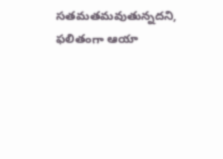సతమతమవుతున్నదని, ఫలితంగా ఆయా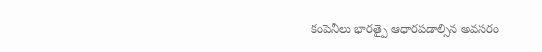కంపెనీలు భారత్పై ఆధారపడాల్సిన అవసరం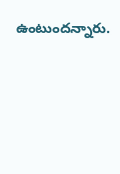ఉంటుందన్నారు.